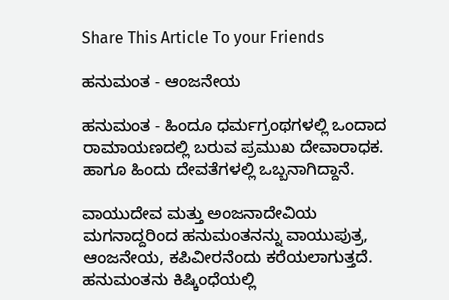Share This Article To your Friends

ಹನುಮಂತ - ಆಂಜನೇಯ

ಹನುಮಂತ - ಹಿಂದೂ ಧರ್ಮಗ್ರಂಥಗಳಲ್ಲಿ ಒಂದಾದ ರಾಮಾಯಣದಲ್ಲಿ ಬರುವ ಪ್ರಮುಖ ದೇವಾರಾಧಕ. ಹಾಗೂ ಹಿಂದು ದೇವತೆಗಳಲ್ಲಿ ಒಬ್ಬನಾಗಿದ್ದಾನೆ.

ವಾಯುದೇವ ಮತ್ತು ಅಂಜನಾದೇವಿಯ ಮಗನಾದ್ದರಿಂದ ಹನುಮಂತನನ್ನು ವಾಯುಪುತ್ರ, ಆಂಜನೇಯ, ಕಪಿವೀರನೆಂದು ಕರೆಯಲಾಗುತ್ತದೆ. ಹನುಮಂತನು ಕಿಷ್ಕಿಂಧೆಯಲ್ಲಿ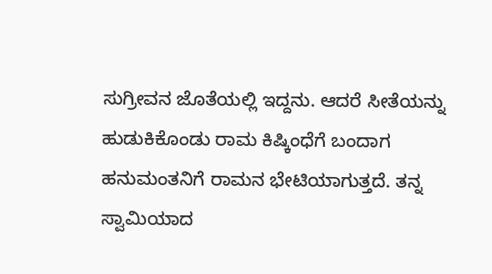ಸುಗ್ರೀವನ ಜೊತೆಯಲ್ಲಿ ಇದ್ದನು. ಆದರೆ ಸೀತೆಯನ್ನು ಹುಡುಕಿಕೊಂಡು ರಾಮ ಕಿಷ್ಕಿಂಧೆಗೆ ಬಂದಾಗ ಹನುಮಂತನಿಗೆ ರಾಮನ ಭೇಟಿಯಾಗುತ್ತದೆ. ತನ್ನ ಸ್ವಾಮಿಯಾದ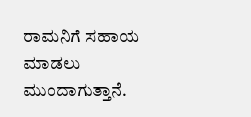ರಾಮನಿಗೆ ಸಹಾಯ ಮಾಡಲು ಮುಂದಾಗುತ್ತಾನೆ.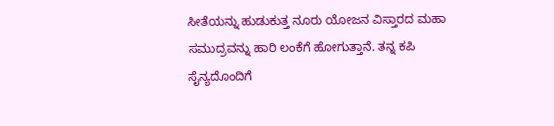ಸೀತೆಯನ್ನು ಹುಡುಕುತ್ತ ನೂರು ಯೋಜನ ವಿಸ್ತಾರದ ಮಹಾ ಸಮುದ್ರವನ್ನು ಹಾರಿ ಲಂಕೆಗೆ ಹೋಗುತ್ತಾನೆ. ತನ್ನ ಕಪಿ ಸೈನ್ಯದೊಂದಿಗೆ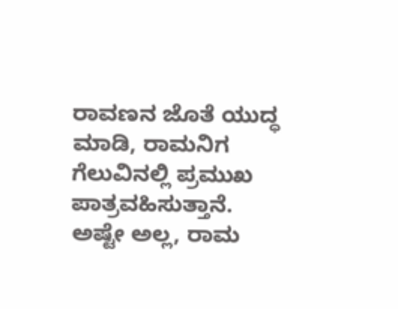ರಾವಣನ ಜೊತೆ ಯುದ್ಧ ಮಾಡಿ, ರಾಮನಿಗ ಗೆಲುವಿನಲ್ಲಿ ಪ್ರಮುಖ ಪಾತ್ರವಹಿಸುತ್ತಾನೆ. ಅಷ್ಟೇ ಅಲ್ಲ, ರಾಮ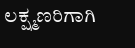ಲಕ್ಷ್ಮಣರಿಗಾಗಿ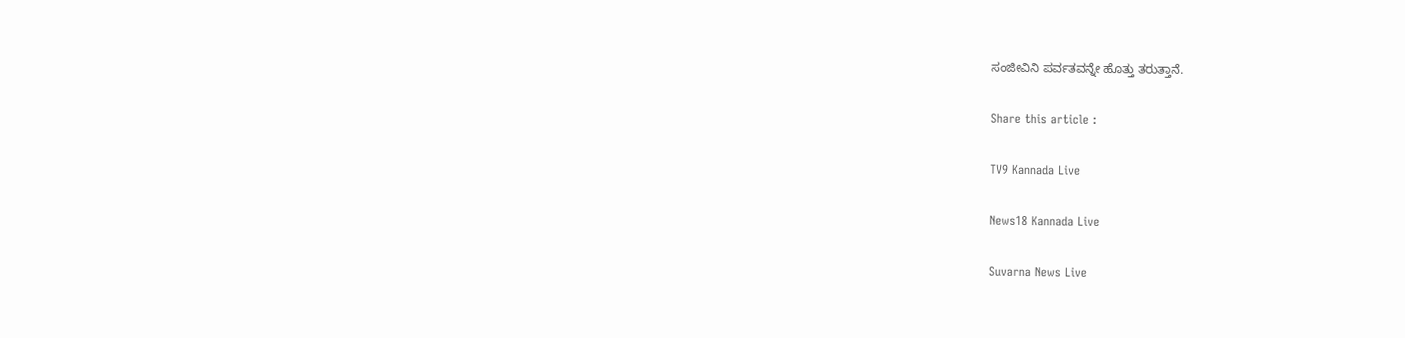ಸಂಜೀವಿನಿ ಪರ್ವತವನ್ನೇ ಹೊತ್ತು ತರುತ್ತಾನೆ.

Share this article :

TV9 Kannada Live

News18 Kannada Live

Suvarna News Live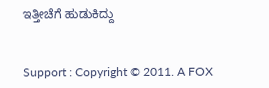ಇತ್ತೀಚೆಗೆ ಹುಡುಕಿದ್ದು


Support : Copyright © 2011. A FOX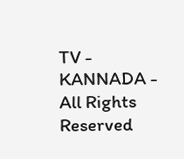TV - KANNADA - All Rights Reserved